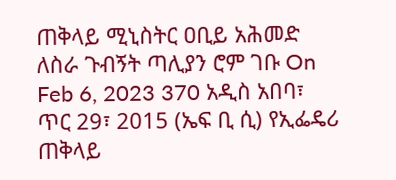ጠቅላይ ሚኒስትር ዐቢይ አሕመድ ለስራ ጉብኝት ጣሊያን ሮም ገቡ On Feb 6, 2023 370 አዲስ አበባ፣ ጥር 29፣ 2015 (ኤፍ ቢ ሲ) የኢፌዴሪ ጠቅላይ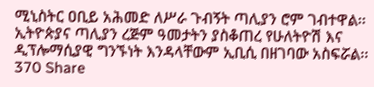ሚኒስትር ዐቢይ አሕመድ ለሥራ ጉብኝት ጣሊያን ሮም ገብተዋል፡፡ ኢትዮጵያና ጣሊያን ረጅም ዓመታትን ያስቆጠረ የሁለትዮሽ እና ዲፕሎማሲያዊ ግንኙነት እንዳላቸውም ኢቢሲ በዘገባው አስፍሯል፡፡ 370 Share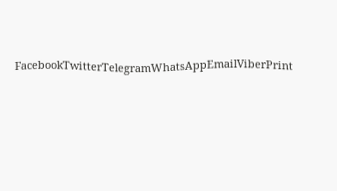FacebookTwitterTelegramWhatsAppEmailViberPrint